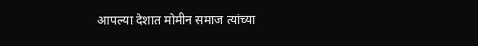आपल्या देशात मोमीन समाज त्यांच्या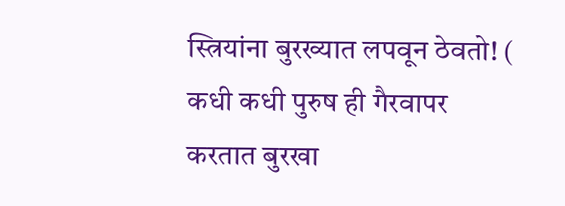स्त्रियांना बुरख्यात लपवून ठेवतो! ( कधी कधी पुरुष ही गैरवापर करतात बुरखा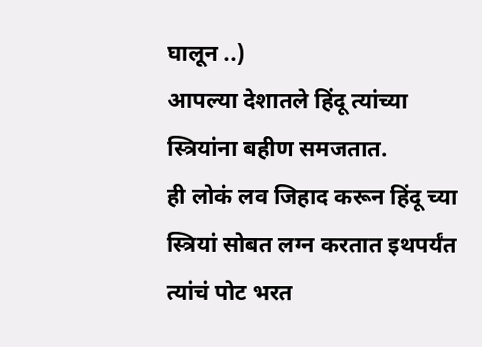घालून ..)
आपल्या देशातले हिंदू त्यांच्या स्त्रियांना बहीण समजतात.
ही लोकं लव जिहाद करून हिंदू च्या स्त्रियां सोबत लग्न करतात इथपर्यंत त्यांचं पोट भरत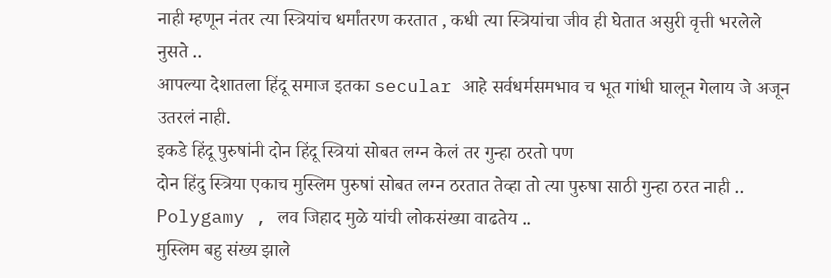नाही म्हणून नंतर त्या स्त्रियांच धर्मांतरण करतात , कधी त्या स्त्रियांचा जीव ही घेतात असुरी वृत्ती भरलेले नुसते ..
आपल्या देशातला हिंदू समाज इतका secular आहे सर्वधर्मसमभाव च भूत गांधी घालून गेलाय जे अजून उतरलं नाही.
इकडे हिंदू पुरुषांनी दोन हिंदू स्त्रियां सोबत लग्न केलं तर गुन्हा ठरतो पण
दोन हिंदु स्त्रिया एकाच मुस्लिम पुरुषां सोबत लग्न ठरतात तेव्हा तो त्या पुरुषा साठी गुन्हा ठरत नाही ..
Polygamy , लव जिहाद मुळे यांची लोकसंख्या वाढतेय ..
मुस्लिम बहु संख्य झाले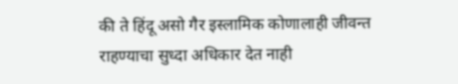की ते हिंदू असो गैर इस्लामिक कोणालाही जीवन्त राहण्याचा सुध्दा अधिकार देत नाही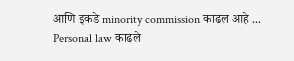आणि इकडे minority commission काढल आहे ...
Personal law काढले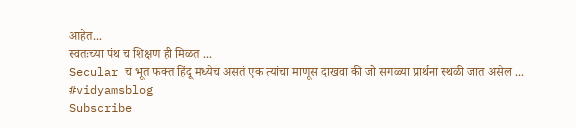आहेत...
स्वतःच्या पंथ च शिक्षण ही मिळत ...
Secular च भूत फक्त हिंदू मध्येच असतं एक त्यांचा माणूस दाखवा की जो सगळ्या प्रार्थना स्थळी जात असेल ...
#vidyamsblog
Subscribe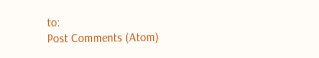to:
Post Comments (Atom)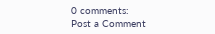0 comments:
Post a Comment